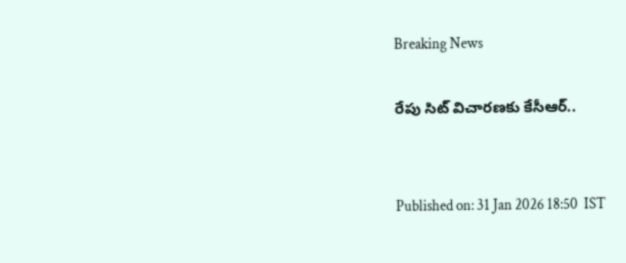Breaking News

రేపు సిట్ విచారణకు కేసీఆర్..


Published on: 31 Jan 2026 18:50  IST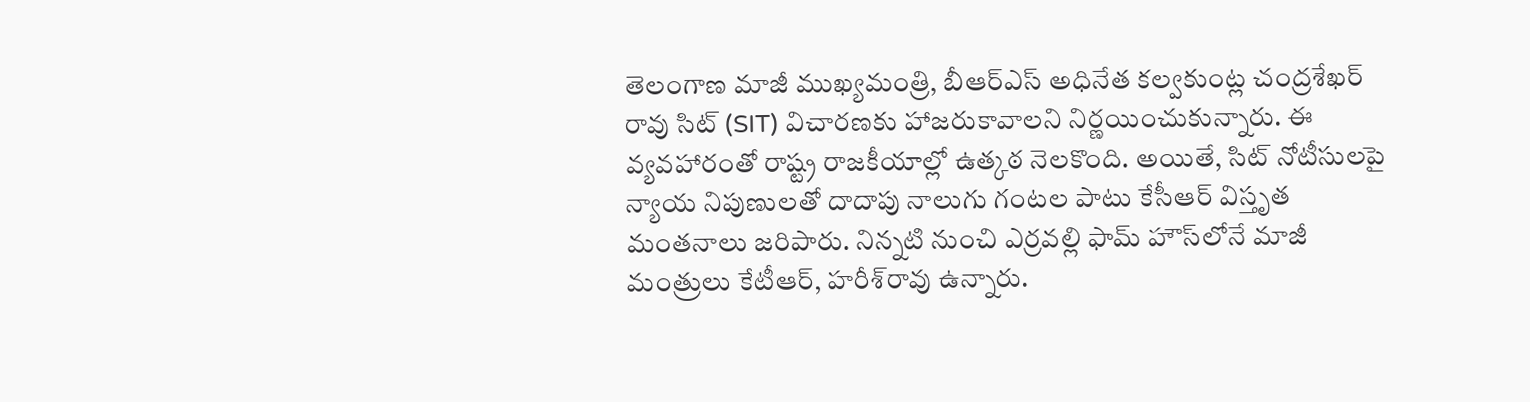తెలంగాణ మాజీ ముఖ్యమంత్రి, బీఆర్ఎస్ అధినేత కల్వకుంట్ల చంద్రశేఖర్ రావు సిట్ (SIT) విచారణకు హాజరుకావాలని నిర్ణయించుకున్నారు. ఈ వ్యవహారంతో రాష్ట్ర రాజకీయాల్లో ఉత్కఠ నెలకొంది. అయితే, సిట్ నోటీసులపై న్యాయ నిపుణులతో దాదాపు నాలుగు గంటల పాటు కేసీఆర్ విస్తృత మంతనాలు జరిపారు. నిన్నటి నుంచి ఎర్రవల్లి ఫామ్ హౌస్‌లోనే మాజీ మంత్రులు కేటీఆర్, హరీశ్‌రావు ఉన్నారు.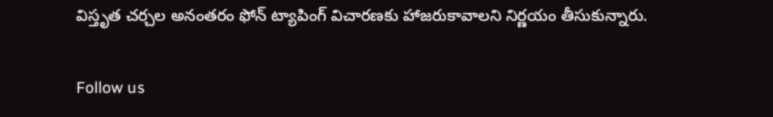విస్తృత చర్చల అనంతరం ఫోన్ ట్యాపింగ్ విచారణకు హాజరుకావాలని నిర్ణయం తీసుకున్నారు.

Follow us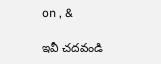on , &

ఇవీ చదవండి